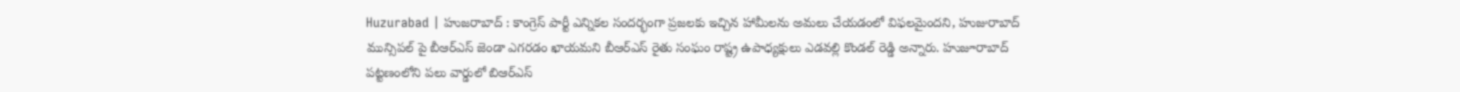Huzurabad | హుజరాబాద్ : కాంగ్రెస్ పార్టీ ఎన్నికల సందర్భంగా ప్రజలకు ఇచ్చిన హామీలను అమలు చేయడంలో విఫలమైందని, హుజురాబాద్ మున్సిపల్ పై బీఆర్ఎస్ జెండా ఎగరడం ఖాయమని బీఆర్ఎస్ రైతు సంఘం రాష్ట్ర ఉపాధ్యక్షులు ఎడవల్లి కొండల్ రెడ్డి అన్నారు. హుజూరాబాద్ పట్టణంలోని పలు వార్డులో బిఆర్ఎస్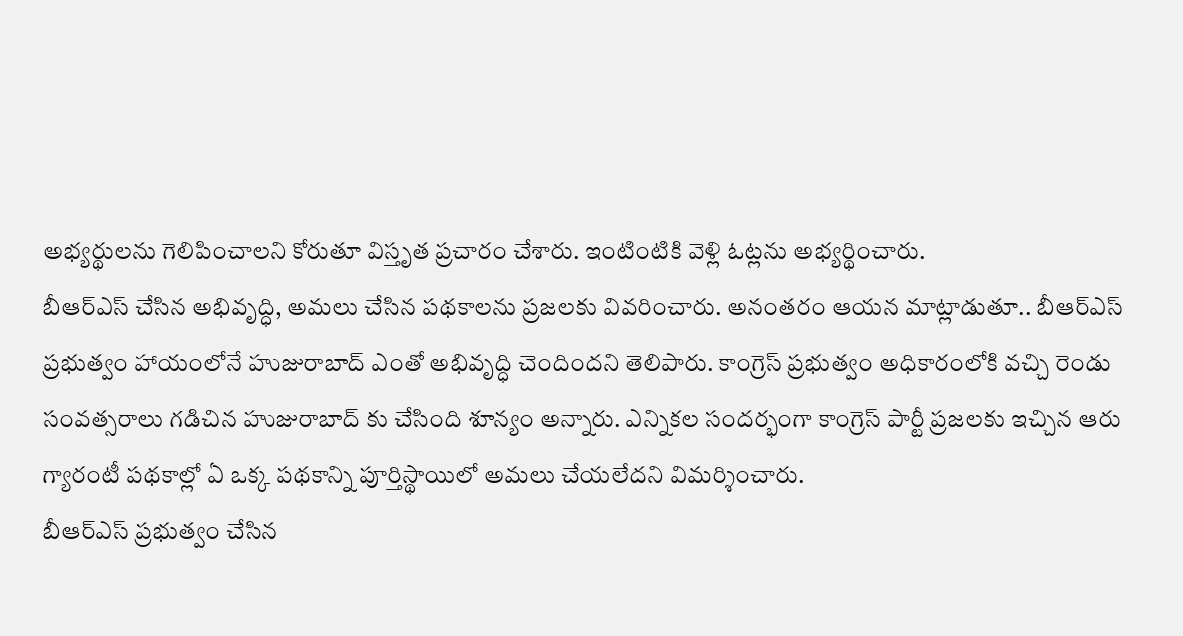అభ్యర్థులను గెలిపించాలని కోరుతూ విస్తృత ప్రచారం చేశారు. ఇంటింటికి వెళ్లి ఓట్లను అభ్యర్థించారు.
బీఆర్ఎస్ చేసిన అభివృద్ధి, అమలు చేసిన పథకాలను ప్రజలకు వివరించారు. అనంతరం ఆయన మాట్లాడుతూ.. బీఆర్ఎస్ ప్రభుత్వం హాయంలోనే హుజురాబాద్ ఎంతో అభివృద్ధి చెందిందని తెలిపారు. కాంగ్రెస్ ప్రభుత్వం అధికారంలోకి వచ్చి రెండు సంవత్సరాలు గడిచిన హుజురాబాద్ కు చేసింది శూన్యం అన్నారు. ఎన్నికల సందర్భంగా కాంగ్రెస్ పార్టీ ప్రజలకు ఇచ్చిన ఆరు గ్యారంటీ పథకాల్లో ఏ ఒక్క పథకాన్ని పూర్తిస్థాయిలో అమలు చేయలేదని విమర్శించారు.
బీఆర్ఎస్ ప్రభుత్వం చేసిన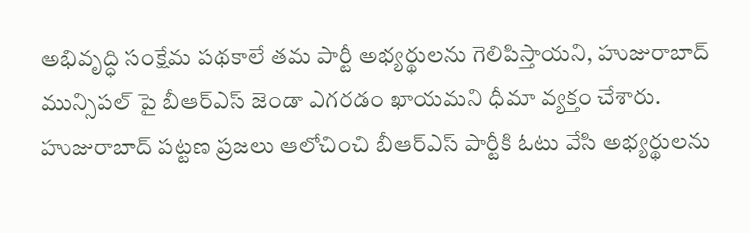అభివృద్ధి సంక్షేమ పథకాలే తమ పార్టీ అభ్యర్థులను గెలిపిస్తాయని, హుజురాబాద్ మున్సిపల్ పై బీఆర్ఎస్ జెండా ఎగరడం ఖాయమని ధీమా వ్యక్తం చేశారు. హుజురాబాద్ పట్టణ ప్రజలు ఆలోచించి బీఆర్ఎస్ పార్టీకి ఓటు వేసి అభ్యర్థులను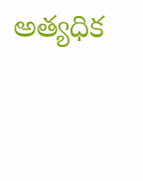అత్యధిక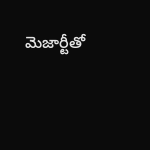మెజార్టీతో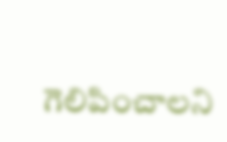గెలిపించాలని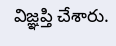విజ్ఞప్తి చేశారు.